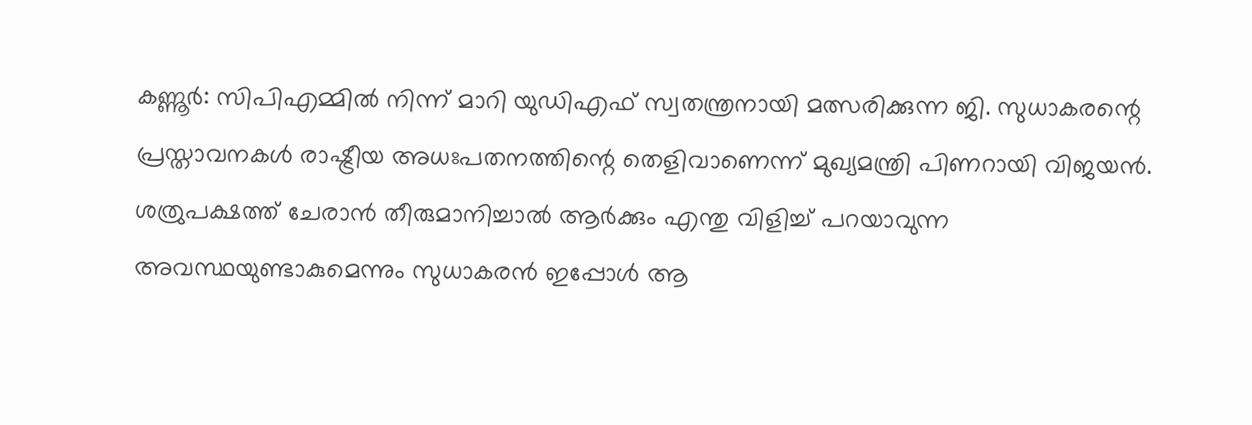കണ്ണൂർ: സിപിഎമ്മിൽ നിന്ന് മാറി യുഡിഎഫ് സ്വതന്ത്രനായി മത്സരിക്കുന്ന ജി. സുധാകരന്റെ പ്രസ്താവനകൾ രാഷ്ട്രീയ അധഃപതനത്തിന്റെ തെളിവാണെന്ന് മുഖ്യമന്ത്രി പിണറായി വിജയൻ. ശത്രുപക്ഷത്ത് ചേരാൻ തീരുമാനിച്ചാൽ ആർക്കും എന്തു വിളിച്ച് പറയാവുന്ന അവസ്ഥയുണ്ടാകുമെന്നും സുധാകരൻ ഇപ്പോൾ ആ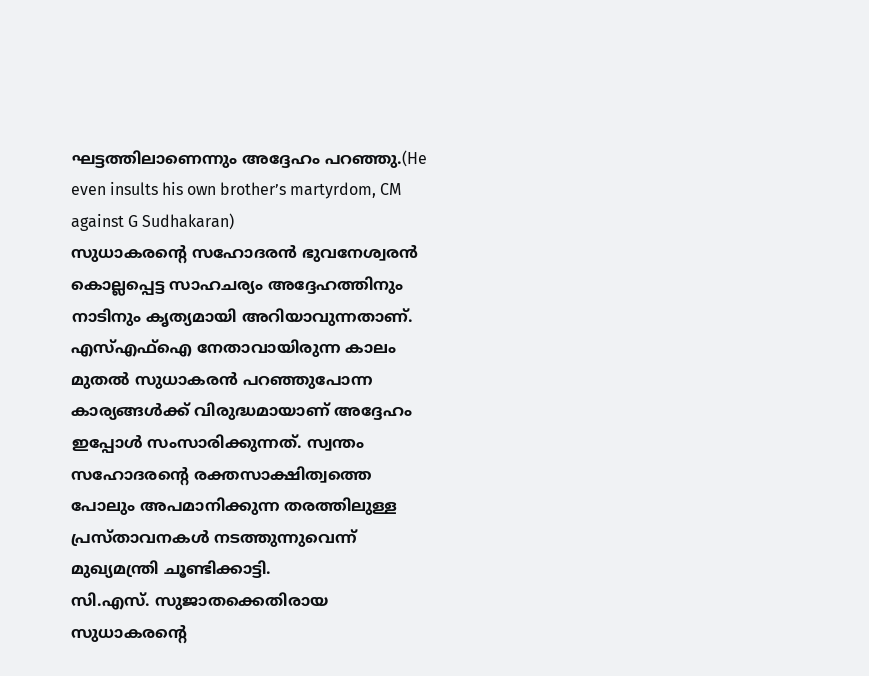ഘട്ടത്തിലാണെന്നും അദ്ദേഹം പറഞ്ഞു.(He even insults his own brother’s martyrdom, CM against G Sudhakaran)
സുധാകരന്റെ സഹോദരൻ ഭുവനേശ്വരൻ കൊല്ലപ്പെട്ട സാഹചര്യം അദ്ദേഹത്തിനും നാടിനും കൃത്യമായി അറിയാവുന്നതാണ്. എസ്എഫ്ഐ നേതാവായിരുന്ന കാലം മുതൽ സുധാകരൻ പറഞ്ഞുപോന്ന കാര്യങ്ങൾക്ക് വിരുദ്ധമായാണ് അദ്ദേഹം ഇപ്പോൾ സംസാരിക്കുന്നത്. സ്വന്തം സഹോദരന്റെ രക്തസാക്ഷിത്വത്തെ പോലും അപമാനിക്കുന്ന തരത്തിലുള്ള പ്രസ്താവനകൾ നടത്തുന്നുവെന്ന് മുഖ്യമന്ത്രി ചൂണ്ടിക്കാട്ടി.
സി.എസ്. സുജാതക്കെതിരായ സുധാകരന്റെ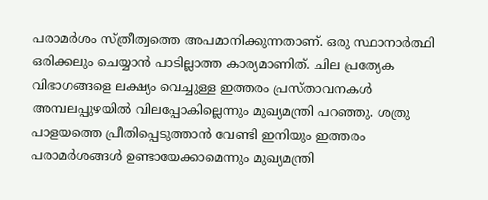പരാമർശം സ്ത്രീത്വത്തെ അപമാനിക്കുന്നതാണ്. ഒരു സ്ഥാനാർത്ഥി ഒരിക്കലും ചെയ്യാൻ പാടില്ലാത്ത കാര്യമാണിത്. ചില പ്രത്യേക വിഭാഗങ്ങളെ ലക്ഷ്യം വെച്ചുള്ള ഇത്തരം പ്രസ്താവനകൾ അമ്പലപ്പുഴയിൽ വിലപ്പോകില്ലെന്നും മുഖ്യമന്ത്രി പറഞ്ഞു. ശത്രു പാളയത്തെ പ്രീതിപ്പെടുത്താൻ വേണ്ടി ഇനിയും ഇത്തരം പരാമർശങ്ങൾ ഉണ്ടായേക്കാമെന്നും മുഖ്യമന്ത്രി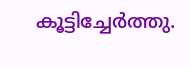കൂട്ടിച്ചേർത്തു.